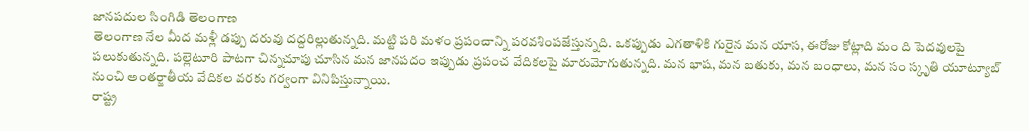జానపదుల సింగిడి తెలంగాణ
తెలంగాణ నేల మీద మళ్లీ డప్పు దరువు దద్దరిల్లుతున్నది. మట్టి పరి మళం ప్రపంచాన్ని పరవశింపజేస్తున్నది. ఒకప్పుడు ఎగతాళికి గురైన మన యాస, ఈరోజు కోట్లాది మం ది పెదవులపై పలుకుతున్నది. పల్లెటూరి పాటగా చిన్నచూపు చూసిన మన జానపదం ఇప్పుడు ప్రపంచ వేదికలపై మారుమోగుతున్నది. మన భాష, మన బతుకు, మన బంధాలు, మన సం స్కృతి యూట్యూబ్ నుంచి అంతర్జాతీయ వేదికల వరకు గర్వంగా వినిపిస్తున్నాయి.
రాష్ట్ర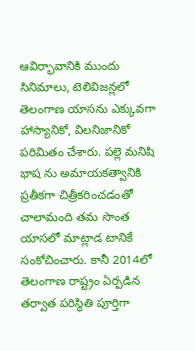ఆవిర్భావానికి ముందు సినిమాలు, టెలివిజన్లలో తెలంగాణ యాసను ఎక్కువగా హాస్యానికో, విలనిజానికో పరిమితం చేశారు. పల్లె మనిషి భాష ను అమాయకత్వానికి ప్రతీకగా చిత్రీకరించడంతో చాలామంది తమ సొంత యాసలో మాట్లాడ టానికే సంకోచించారు. కానీ 2014లో తెలంగాణ రాష్ట్రం ఏర్పడిన తర్వాత పరిస్థితి పూర్తిగా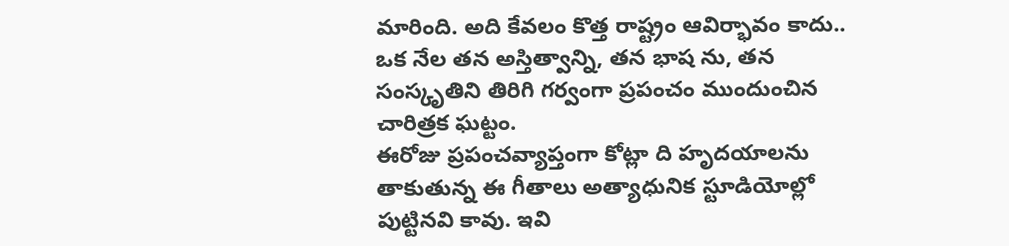మారింది. అది కేవలం కొత్త రాష్ట్రం ఆవిర్భావం కాదు.. ఒక నేల తన అస్తిత్వాన్ని, తన భాష ను, తన సంస్కృతిని తిరిగి గర్వంగా ప్రపంచం ముందుంచిన చారిత్రక ఘట్టం.
ఈరోజు ప్రపంచవ్యాప్తంగా కోట్లా ది హృదయాలను తాకుతున్న ఈ గీతాలు అత్యాధునిక స్టూడియోల్లో పుట్టినవి కావు. ఇవి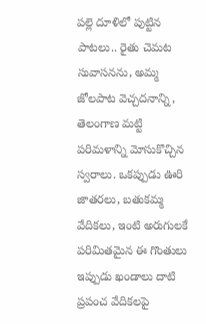పల్లె దూళిలో పుట్టిన పాటలు.. రైతు చెమట సువాసనను, అమ్మ జోలపాట వెచ్చదనాన్ని, తెలంగాణ మట్టి పరిమళాన్ని మోసుకొచ్చిన స్వరాలు. ఒకప్పుడు ఊరి జాతరలు, బతుకమ్మ వేదికలు, ఇంటి అరుగులకే పరిమితమైన ఈ గొంతులు ఇప్పుడు ఖండాలు దాటి ప్రపంచ వేదికలపై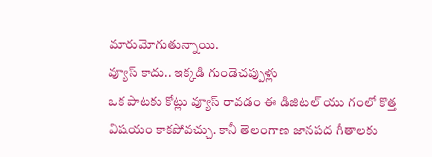మారుమోగుతున్నాయి.
వ్యూస్ కాదు.. ఇక్కడి గుండెచప్పుళ్లు
ఒక పాటకు కోట్లు వ్యూస్ రావడం ఈ డిజిటల్ యు గంలో కొత్త విషయం కాకపోవచ్చు. కానీ తెలంగాణ జానపద గీతాలకు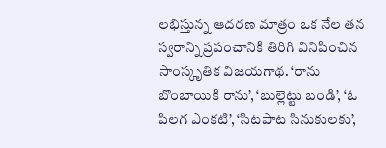లభిస్తున్న ఆదరణ మాత్రం ఒక నేల తన స్వరాన్ని ప్రపంచానికి తిరిగి వినిపించిన సాంస్కృతిక విజయగాథ. ‘రాను బొంబాయికి రాను’, ‘బుల్లెట్టు బండి’, ‘ఓ పిలగ ఎంకటి’, ‘సిటపాట సినుకులకు’,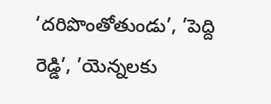‘దరిపొంతోతుండు’, ’పెద్ది రెడ్డి’, ’యెన్నలకు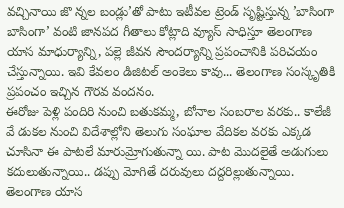వచ్చినాయి జొ న్నల బండ్లు’తో పాటు ఇటీవల ట్రెండ్ సృష్టిస్తున్న ’బాసింగా బాసింగా’ వంటి జానపద గీతాలు కోట్లాది వ్యూస్ సాధిస్తూ తెలంగాణ యాస మాధుర్యాన్ని, పల్లె జీవన సౌందర్యాన్ని ప్రపంచానికి పరిచయం చేస్తున్నాయి. ఇవి కేవలం డిజిటల్ అంకెలు కావు... తెలంగాణ సంస్కృతికి ప్రపంచం ఇచ్చిన గౌరవ వందనం.
ఈరోజు పెళ్లి పందిరి నుంచి బతుకమ్మ, బోనాల సంబరాల వరకు.. కాలేజీ వే డుకల నుంచి విదేశాల్లోని తెలుగు సంఘాల వేదికల వరకు ఎక్కడ చూసినా ఈ పాటలే మారుమ్రోగుతున్నా యి. పాట మొదలైతే అడుగులు కదులుతున్నాయి.. డప్పు మోగితే దరువులు దద్దరిల్లుతున్నాయి. తెలంగాణ యాస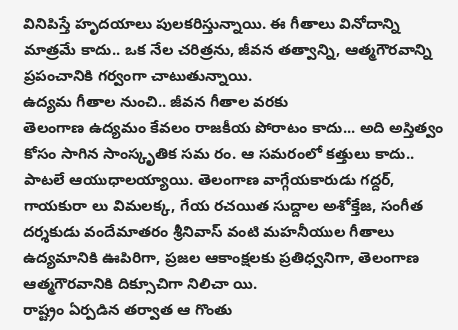వినిపిస్తే హృదయాలు పులకరిస్తున్నాయి. ఈ గీతాలు వినోదాన్ని మాత్రమే కాదు.. ఒక నేల చరిత్రను, జీవన తత్వాన్ని, ఆత్మగౌరవాన్ని ప్రపంచానికి గర్వంగా చాటుతున్నాయి.
ఉద్యమ గీతాల నుంచి.. జీవన గీతాల వరకు
తెలంగాణ ఉద్యమం కేవలం రాజకీయ పోరాటం కాదు... అది అస్తిత్వం కోసం సాగిన సాంస్కృతిక సమ రం. ఆ సమరంలో కత్తులు కాదు.. పాటలే ఆయుధాలయ్యాయి. తెలంగాణ వాగ్గేయకారుడు గద్దర్, గాయకురా లు విమలక్క, గేయ రచయిత సుద్దాల అశోక్తేజ, సంగీత దర్శకుడు వందేమాతరం శ్రీనివాస్ వంటి మహనీయుల గీతాలు ఉద్యమానికి ఊపిరిగా, ప్రజల ఆకాంక్షలకు ప్రతిధ్వనిగా, తెలంగాణ ఆత్మగౌరవానికి దిక్సూచిగా నిలిచా యి.
రాష్ట్రం ఏర్పడిన తర్వాత ఆ గొంతు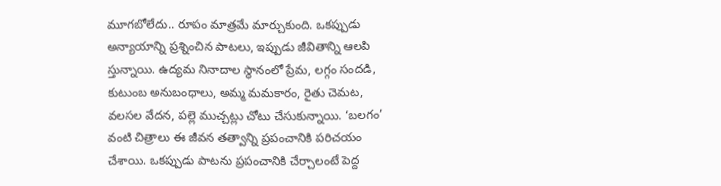మూగబోలేదు.. రూపం మాత్రమే మార్చుకుంది. ఒకప్పుడు అన్యాయాన్ని ప్రశ్నించిన పాటలు, ఇప్పుడు జీవితాన్ని ఆలపి స్తున్నాయి. ఉద్యమ నినాదాల స్థానంలో ప్రేమ, లగ్గం సందడి, కుటుంబ అనుబంధాలు, అమ్మ మమకారం, రైతు చెమట, వలసల వేదన, పల్లె ముచ్చట్లు చోటు చేసుకున్నాయి. ‘బలగం’ వంటి చిత్రాలు ఈ జీవన తత్వాన్ని ప్రపంచానికి పరిచయం చేశాయి. ఒకప్పుడు పాటను ప్రపంచానికి చేర్చాలంటే పెద్ద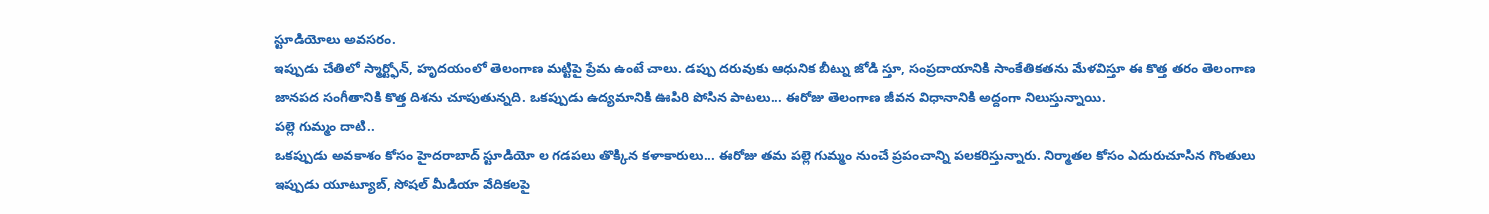స్టూడియోలు అవసరం.
ఇప్పుడు చేతిలో స్మార్ట్ఫోన్, హృదయంలో తెలంగాణ మట్టిపై ప్రేమ ఉంటే చాలు. డప్పు దరువుకు ఆధునిక బీట్ను జోడి స్తూ, సంప్రదాయానికి సాంకేతికతను మేళవిస్తూ ఈ కొత్త తరం తెలంగాణ జానపద సంగీతానికి కొత్త దిశను చూపుతున్నది. ఒకప్పుడు ఉద్యమానికి ఊపిరి పోసిన పాటలు... ఈరోజు తెలంగాణ జీవన విధానానికి అద్దంగా నిలుస్తున్నాయి.
పల్లె గుమ్మం దాటి..
ఒకప్పుడు అవకాశం కోసం హైదరాబాద్ స్టూడియో ల గడపలు తొక్కిన కళాకారులు... ఈరోజు తమ పల్లె గుమ్మం నుంచే ప్రపంచాన్ని పలకరిస్తున్నారు. నిర్మాతల కోసం ఎదురుచూసిన గొంతులు ఇప్పుడు యూట్యూబ్, సోషల్ మీడియా వేదికలపై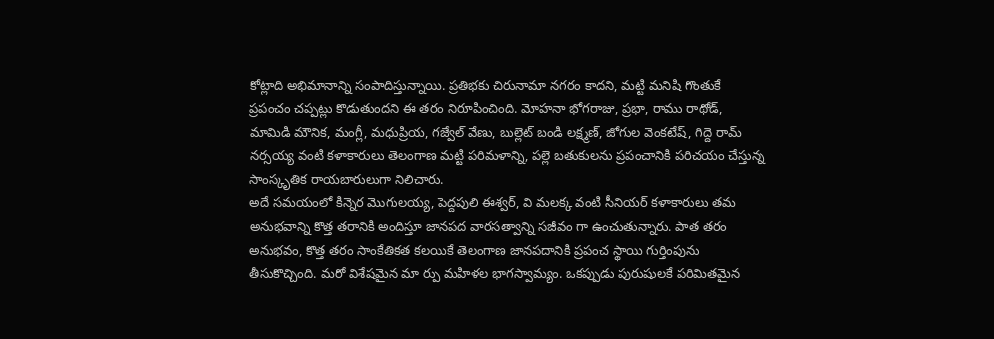కోట్లాది అభిమానాన్ని సంపాదిస్తున్నాయి. ప్రతిభకు చిరునామా నగరం కాదని, మట్టి మనిషి గొంతుకే ప్రపంచం చప్పట్లు కొడుతుందని ఈ తరం నిరూపించింది. మోహనా భోగరాజు, ప్రభా, రాము రాథోడ్, మామిడి మౌనిక, మంగ్లీ, మధుప్రియ, గజ్వేల్ వేణు, బుల్లెట్ బండి లక్ష్మణ్, జోగుల వెంకటేష్, గిద్దె రామ్ నర్సయ్య వంటి కళాకారులు తెలంగాణ మట్టి పరిమళాన్ని, పల్లె బతుకులను ప్రపంచానికి పరిచయం చేస్తున్న సాంస్కృతిక రాయబారులుగా నిలిచారు.
అదే సమయంలో కిన్నెర మొగులయ్య, పెద్దపులి ఈశ్వర్, వి మలక్క వంటి సీనియర్ కళాకారులు తమ అనుభవాన్ని కొత్త తరానికి అందిస్తూ జానపద వారసత్వాన్ని సజీవం గా ఉంచుతున్నారు. పాత తరం అనుభవం, కొత్త తరం సాంకేతికత కలయికే తెలంగాణ జానపదానికి ప్రపంచ స్థాయి గుర్తింపును తీసుకొచ్చింది. మరో విశేషమైన మా ర్పు మహిళల భాగస్వామ్యం. ఒకప్పుడు పురుషులకే పరిమితమైన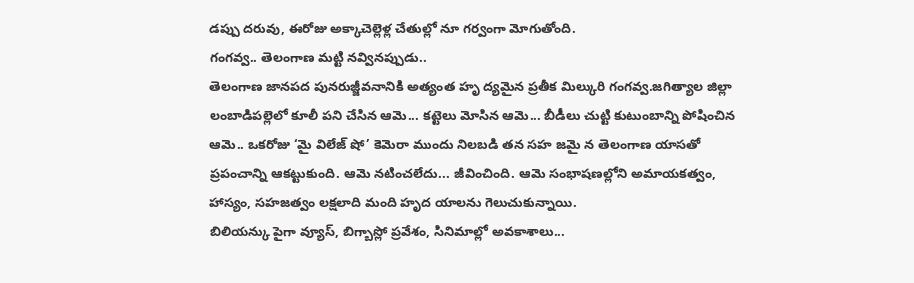డప్పు దరువు, ఈరోజు అక్కాచెల్లెళ్ల చేతుల్లో నూ గర్వంగా మోగుతోంది.
గంగవ్వ.. తెలంగాణ మట్టి నవ్వినప్పుడు..
తెలంగాణ జానపద పునరుజ్జీవనానికి అత్యంత హృ ద్యమైన ప్రతీక మిల్కురి గంగవ్వ.జగిత్యాల జిల్లా లంబాడిపల్లెలో కూలీ పని చేసిన ఆమె... కట్టెలు మోసిన ఆమె... బీడీలు చుట్టి కుటుంబాన్ని పోషించిన ఆమె.. ఒకరోజు ‘మై విలేజ్ షో’ కెమెరా ముందు నిలబడి తన సహ జమై న తెలంగాణ యాసతో ప్రపంచాన్ని ఆకట్టుకుంది. ఆమె నటించలేదు... జీవించింది. ఆమె సంభాషణల్లోని అమాయకత్వం, హాస్యం, సహజత్వం లక్షలాది మంది హృద యాలను గెలుచుకున్నాయి.
బిలియన్కు పైగా వ్యూస్, బిగ్బాస్లో ప్రవేశం, సినిమాల్లో అవకాశాలు...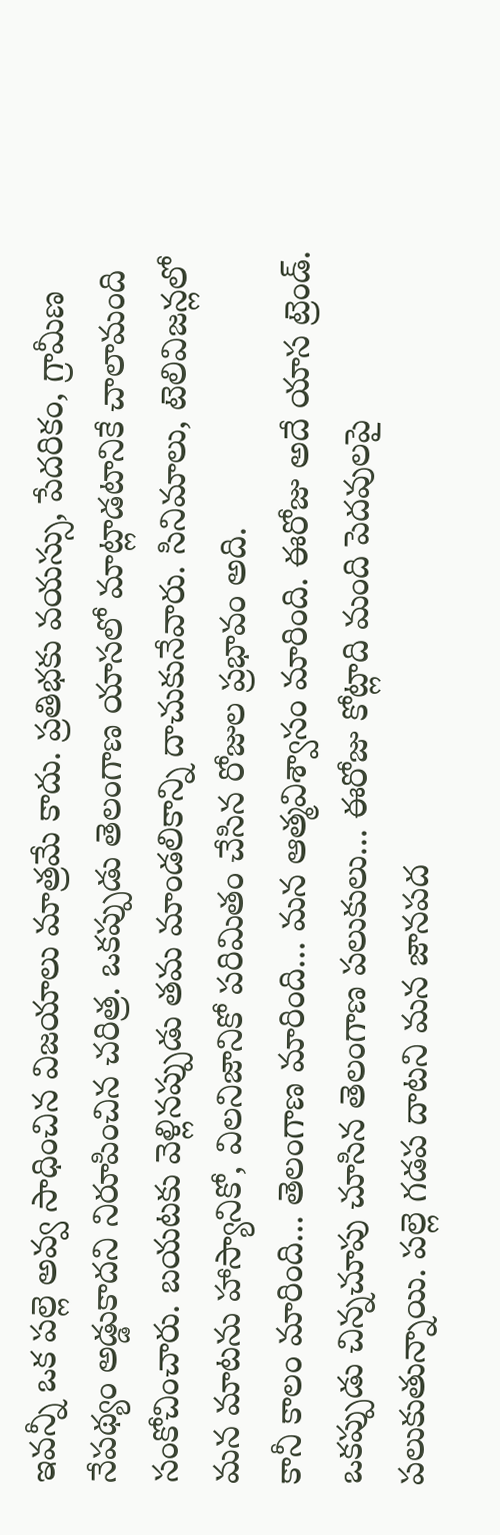ఇవన్నీ ఒక పల్లె అవ్వ సాధించిన విజయాలు మాత్రమే కాదు. ప్రతిభకు వయస్సు, పేదరికం, గ్రామీణ నేపథ్యం అడ్డుకాదని నిరూపించిన చరిత్ర. ఒకప్పుడు తెలంగాణ యాసలో మాట్లాడటానికే చాలామంది సంకోచించారు. బయటకు వెళ్లినప్పుడు తమ మాండలికాన్ని దాచుకునేవారు. సినిమాలు, టెలివిజన్లలో మన మాటను హాస్యానికో, విలనిజానికో పరిమితం చేసిన రోజుల ప్రభావం అది.
కానీ కాలం మారింది... తెలంగాణ మారింది... మన ఆత్మవిశ్వాసం మారింది. ఈరోజు అదే యాస ట్రెండ్. ఒకప్పుడు చిన్నచూపు చూసిన తెలంగాణ పలుకులు... ఈరోజు కోట్లాది మంది పెదవులపై పలుకుతున్నాయి. పల్లె గడప దాటని మన జానపద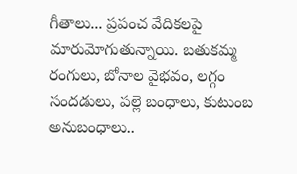గీతాలు... ప్రపంచ వేదికలపై మారుమోగుతున్నాయి. బతుకమ్మ రంగులు, బోనాల వైభవం, లగ్గం సందడులు, పల్లె బంధాలు, కుటుంబ అనుబంధాలు..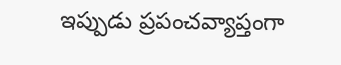ఇప్పుడు ప్రపంచవ్యాప్తంగా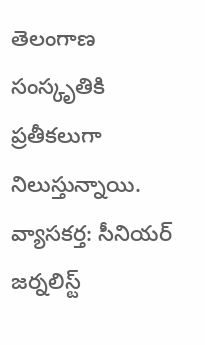తెలంగాణ సంస్కృతికి ప్రతీకలుగా నిలుస్తున్నాయి.
వ్యాసకర్త: సీనియర్ జర్నలిస్ట్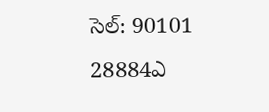సెల్: 90101 28884ఎ